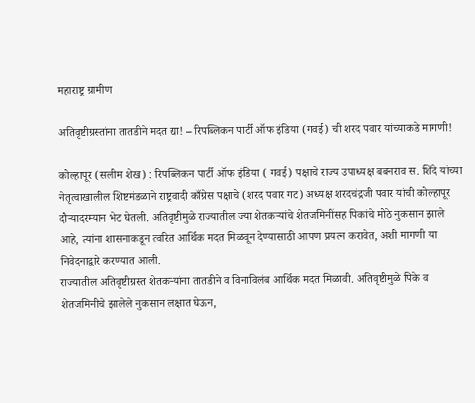महाराष्ट्र ग्रामीण

अतिवृष्टीग्रस्तांना तातडीने मदत द्या! – रिपब्लिकन पार्टी ऑफ इंडिया (गवई) ची शरद पवार यांच्याकडे मागणी!

कोल्हापूर (सलीम शेख) : रिपब्लिकन पार्टी ऑफ इंडिया ( गवई) पक्षाचे राज्य उपाध्यक्ष बबनराव स. शिंदे यांच्या नेतृत्वाखालील शिष्टमंडळाने राष्ट्रवादी काँग्रेस पक्षाचे (शरद पवार गट) अध्यक्ष शरदचंद्रजी पवार यांची कोल्हापूर दौऱ्यादरम्यान भेट घेतली. अतिवृष्टीमुळे राज्यातील ज्या शेतकऱ्यांचे शेतजमिनींसह पिकांचे मोठे नुकसान झाले आहे, त्यांना शासनाकडून त्वरित आर्थिक मदत मिळवून देण्यासाठी आपण प्रयत्न करावेत, अशी मागणी या निवेदनाद्वारे करण्यात आली.
राज्यातील अतिवृष्टीग्रस्त शेतकऱ्यांना तातडीने व विनाविलंब आर्थिक मदत मिळावी. अतिवृष्टीमुळे पिके व शेतजमिनीचे झालेले नुकसान लक्षात घेऊन,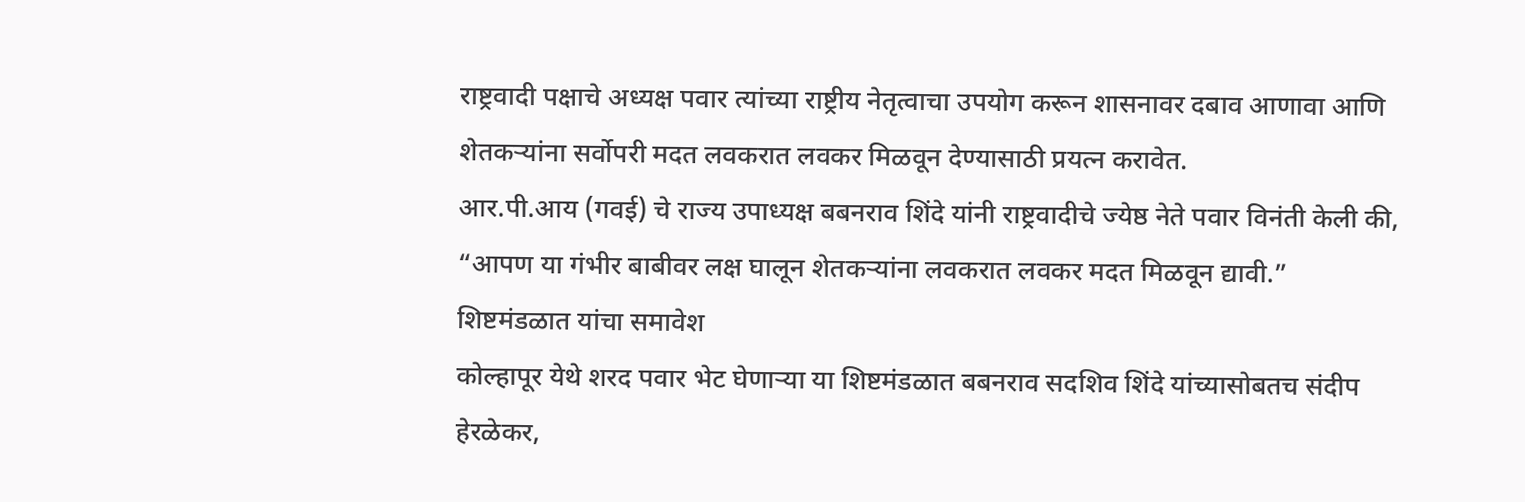राष्ट्रवादी पक्षाचे अध्यक्ष पवार त्यांच्या राष्ट्रीय नेतृत्वाचा उपयोग करून शासनावर दबाव आणावा आणि शेतकऱ्यांना सर्वोपरी मदत लवकरात लवकर मिळवून देण्यासाठी प्रयत्न करावेत.
आर.पी.आय (गवई) चे राज्य उपाध्यक्ष बबनराव शिंदे यांनी राष्ट्रवादीचे ज्येष्ठ नेते पवार विनंती केली की, “आपण या गंभीर बाबीवर लक्ष घालून शेतकऱ्यांना लवकरात लवकर मदत मिळवून द्यावी.”
शिष्टमंडळात यांचा समावेश
कोल्हापूर येथे शरद पवार भेट घेणाऱ्या या शिष्टमंडळात बबनराव सदशिव शिंदे यांच्यासोबतच संदीप हेरळेकर,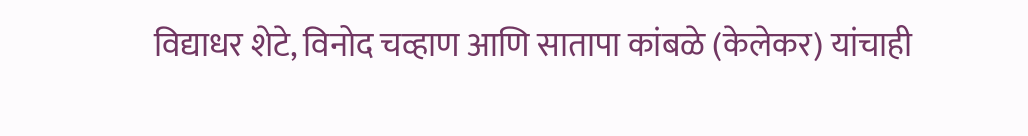विद्याधर शेटे, विनोद चव्हाण आणि सातापा कांबळे (केलेकर) यांचाही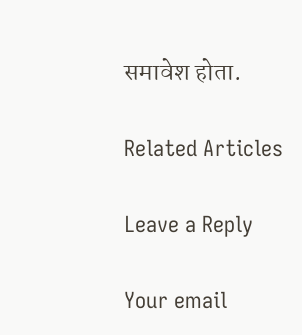समावेश होता.

Related Articles

Leave a Reply

Your email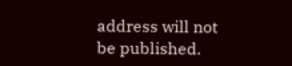address will not be published.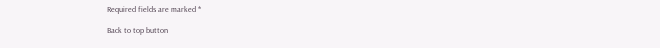Required fields are marked *

Back to top button